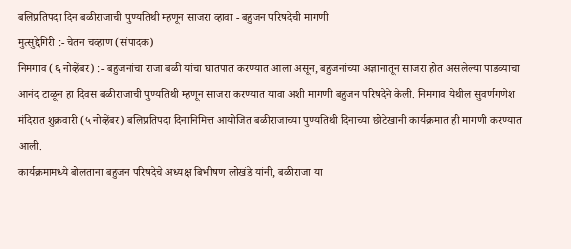बलिप्रतिपदा दिन बळीराजाची पुण्यतिथी म्हणून साजरा व्हावा - बहुजन परिषदेची मागणी
मुत्सुद्देगिरी :- चेतन चव्हाण (संपादक)
निमगाव (६ नोव्हेंबर) :- बहुजनांचा राजा बळी यांचा घातपात करण्यात आला असून, बहुजनांच्या अज्ञानातून साजरा होत असलेल्या पाडव्याचा आनंद टाळून हा दिवस बळीराजाची पुण्यतिथी म्हणून साजरा करण्यात यावा अशी मागणी बहुजन परिषदेने केली. निमगाव येथील सुवर्णगणेश मंदिरात शुक्रवारी (५ नोव्हेंबर) बलिप्रतिपदा दिनानिमित्त आयोजित बळीराजाच्या पुण्यतिथी दिनाच्या छोटेखानी कार्यक्रमात ही मागणी करण्यात आली.
कार्यक्रमामध्ये बोलताना बहुजन परिषदेचे अध्यक्ष बिभीषण लोखंडे यांनी, बळीराजा या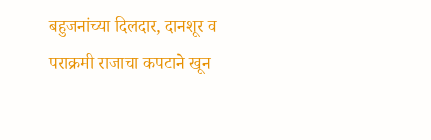बहुजनांच्या दिलदार, दानशूर व पराक्रमी राजाचा कपटाने खून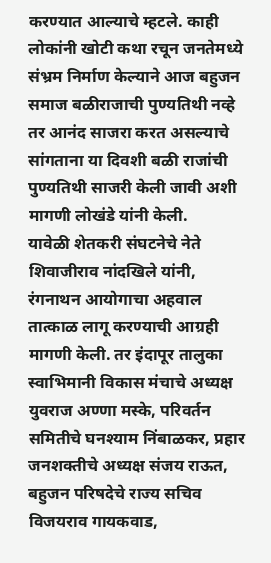करण्यात आल्याचे म्हटले. काही लोकांनी खोटी कथा रचून जनतेमध्ये संभ्रम निर्माण केल्याने आज बहुजन समाज बळीराजाची पुण्यतिथी नव्हे तर आनंद साजरा करत असल्याचे सांगताना या दिवशी बळी राजांची पुण्यतिथी साजरी केली जावी अशी मागणी लोखंडे यांनी केली.
यावेळी शेतकरी संघटनेचे नेते शिवाजीराव नांदखिले यांनी, रंगनाथन आयोगाचा अहवाल तात्काळ लागू करण्याची आग्रही मागणी केली. तर इंदापूर तालुका स्वाभिमानी विकास मंचाचे अध्यक्ष युवराज अण्णा मस्के, परिवर्तन समितीचे घनश्याम निंबाळकर, प्रहार जनशक्तीचे अध्यक्ष संजय राऊत, बहुजन परिषदेचे राज्य सचिव विजयराव गायकवाड,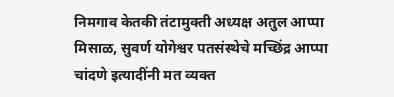निमगाव केतकी तंटामुक्ती अध्यक्ष अतुल आप्पा मिसाळ, सुवर्ण योगेश्वर पतसंस्थेचे मच्छिंद्र आप्पा चांदणे इत्यादींनी मत व्यक्त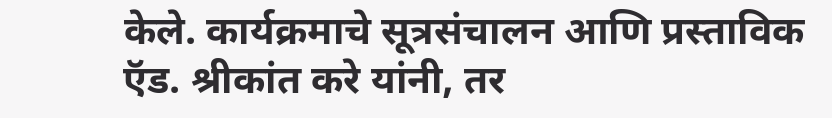केले. कार्यक्रमाचे सूत्रसंचालन आणि प्रस्ताविक ऍड. श्रीकांत करे यांनी, तर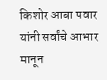किशोर आबा पवार यांनी सर्वांचे आभार मानून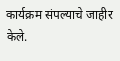कार्यक्रम संपल्याचे जाहीर केले.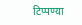टिप्पण्या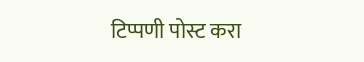टिप्पणी पोस्ट करा